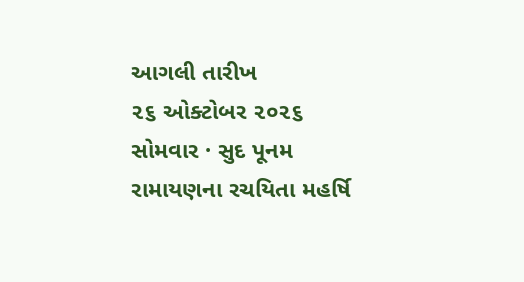આગલી તારીખ
૨૬ ઓક્ટોબર ૨૦૨૬
સોમવાર · સુદ પૂનમ
રામાયણના રચયિતા મહર્ષિ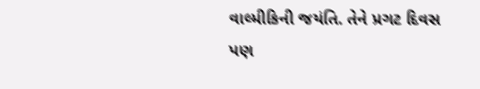વાલ્મીકિની જયંતિ. તેને પ્રગટ દિવસ પણ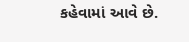કહેવામાં આવે છે.